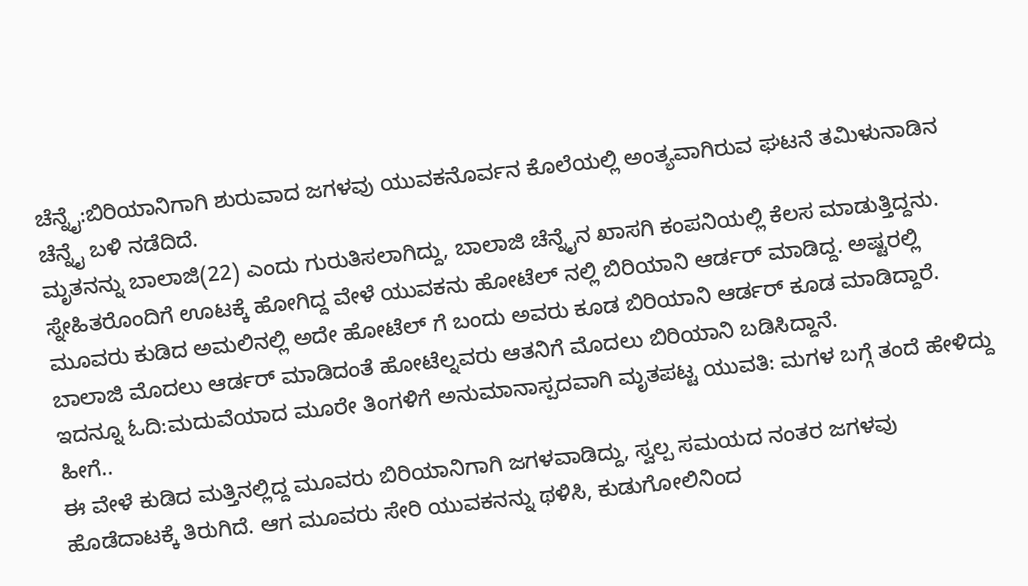ಚೆನ್ನೈ:ಬಿರಿಯಾನಿಗಾಗಿ ಶುರುವಾದ ಜಗಳವು ಯುವಕನೊರ್ವನ ಕೊಲೆಯಲ್ಲಿ ಅಂತ್ಯವಾಗಿರುವ ಘಟನೆ ತಮಿಳುನಾಡಿನ ಚೆನ್ನೈ ಬಳಿ ನಡೆದಿದೆ.
ಮೃತನನ್ನು ಬಾಲಾಜಿ(22) ಎಂದು ಗುರುತಿಸಲಾಗಿದ್ದು, ಬಾಲಾಜಿ ಚೆನ್ನೈನ ಖಾಸಗಿ ಕಂಪನಿಯಲ್ಲಿ ಕೆಲಸ ಮಾಡುತ್ತಿದ್ದನು. ಸ್ನೇಹಿತರೊಂದಿಗೆ ಊಟಕ್ಕೆ ಹೋಗಿದ್ದ ವೇಳೆ ಯುವಕನು ಹೋಟೆಲ್ ನಲ್ಲಿ ಬಿರಿಯಾನಿ ಆರ್ಡರ್ ಮಾಡಿದ್ದ. ಅಷ್ಟರಲ್ಲಿ ಮೂವರು ಕುಡಿದ ಅಮಲಿನಲ್ಲಿ ಅದೇ ಹೋಟೆಲ್ ಗೆ ಬಂದು ಅವರು ಕೂಡ ಬಿರಿಯಾನಿ ಆರ್ಡರ್ ಕೂಡ ಮಾಡಿದ್ದಾರೆ. ಬಾಲಾಜಿ ಮೊದಲು ಆರ್ಡರ್ ಮಾಡಿದಂತೆ ಹೋಟೆಲ್ನವರು ಆತನಿಗೆ ಮೊದಲು ಬಿರಿಯಾನಿ ಬಡಿಸಿದ್ದಾನೆ.
ಇದನ್ನೂ ಓದಿ:ಮದುವೆಯಾದ ಮೂರೇ ತಿಂಗಳಿಗೆ ಅನುಮಾನಾಸ್ಪದವಾಗಿ ಮೃತಪಟ್ಟ ಯುವತಿ: ಮಗಳ ಬಗ್ಗೆ ತಂದೆ ಹೇಳಿದ್ದು ಹೀಗೆ..
ಈ ವೇಳೆ ಕುಡಿದ ಮತ್ತಿನಲ್ಲಿದ್ದ ಮೂವರು ಬಿರಿಯಾನಿಗಾಗಿ ಜಗಳವಾಡಿದ್ದು, ಸ್ವಲ್ಪ ಸಮಯದ ನಂತರ ಜಗಳವು ಹೊಡೆದಾಟಕ್ಕೆ ತಿರುಗಿದೆ. ಆಗ ಮೂವರು ಸೇರಿ ಯುವಕನನ್ನು ಥಳಿಸಿ, ಕುಡುಗೋಲಿನಿಂದ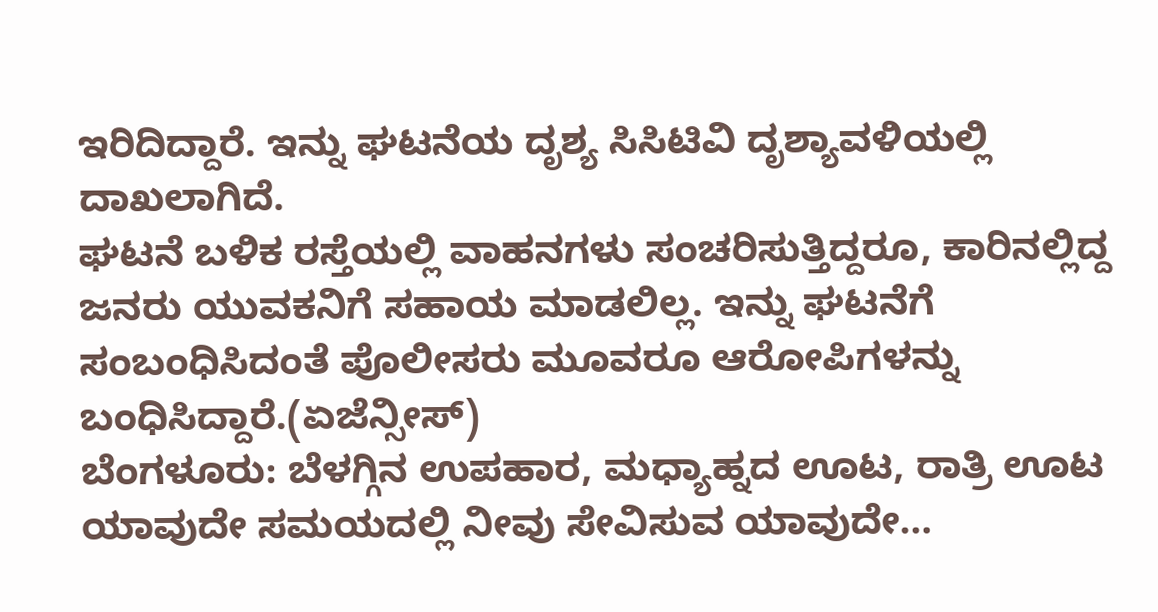ಇರಿದಿದ್ದಾರೆ. ಇನ್ನು ಘಟನೆಯ ದೃಶ್ಯ ಸಿಸಿಟಿವಿ ದೃಶ್ಯಾವಳಿಯಲ್ಲಿ ದಾಖಲಾಗಿದೆ.
ಘಟನೆ ಬಳಿಕ ರಸ್ತೆಯಲ್ಲಿ ವಾಹನಗಳು ಸಂಚರಿಸುತ್ತಿದ್ದರೂ, ಕಾರಿನಲ್ಲಿದ್ದ ಜನರು ಯುವಕನಿಗೆ ಸಹಾಯ ಮಾಡಲಿಲ್ಲ. ಇನ್ನು ಘಟನೆಗೆ ಸಂಬಂಧಿಸಿದಂತೆ ಪೊಲೀಸರು ಮೂವರೂ ಆರೋಪಿಗಳನ್ನು ಬಂಧಿಸಿದ್ದಾರೆ.(ಏಜೆನ್ಸೀಸ್)
ಬೆಂಗಳೂರು: ಬೆಳಗ್ಗಿನ ಉಪಹಾರ, ಮಧ್ಯಾಹ್ನದ ಊಟ, ರಾತ್ರಿ ಊಟ ಯಾವುದೇ ಸಮಯದಲ್ಲಿ ನೀವು ಸೇವಿಸುವ ಯಾವುದೇ…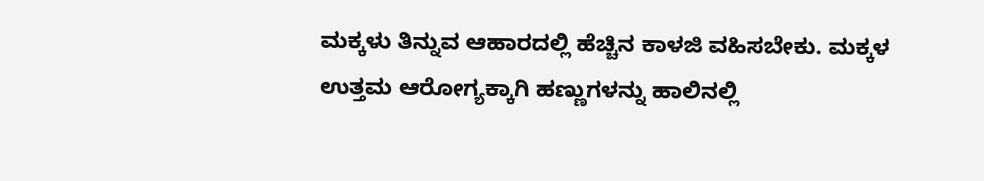ಮಕ್ಕಳು ತಿನ್ನುವ ಆಹಾರದಲ್ಲಿ ಹೆಚ್ಚಿನ ಕಾಳಜಿ ವಹಿಸಬೇಕು. ಮಕ್ಕಳ ಉತ್ತಮ ಆರೋಗ್ಯಕ್ಕಾಗಿ ಹಣ್ಣುಗಳನ್ನು ಹಾಲಿನಲ್ಲಿ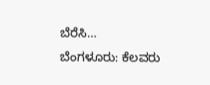ಬೆರೆಸಿ…
ಬೆಂಗಳೂರು: ಕೆಲವರು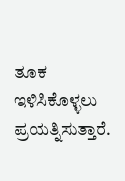ತೂಕ ಇಳಿಸಿಕೊಳ್ಳಲು ಪ್ರಯತ್ನಿಸುತ್ತಾರೆ.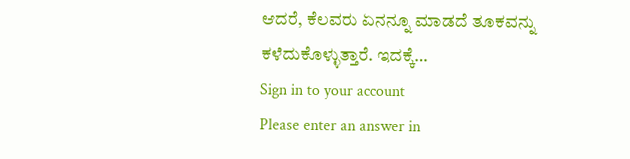ಆದರೆ, ಕೆಲವರು ಏನನ್ನೂ ಮಾಡದೆ ತೂಕವನ್ನು ಕಳೆದುಕೊಳ್ಳುತ್ತಾರೆ. ಇದಕ್ಕೆ…
Sign in to your account
Please enter an answer in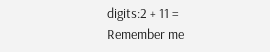digits:2 + 11 =
Remember me